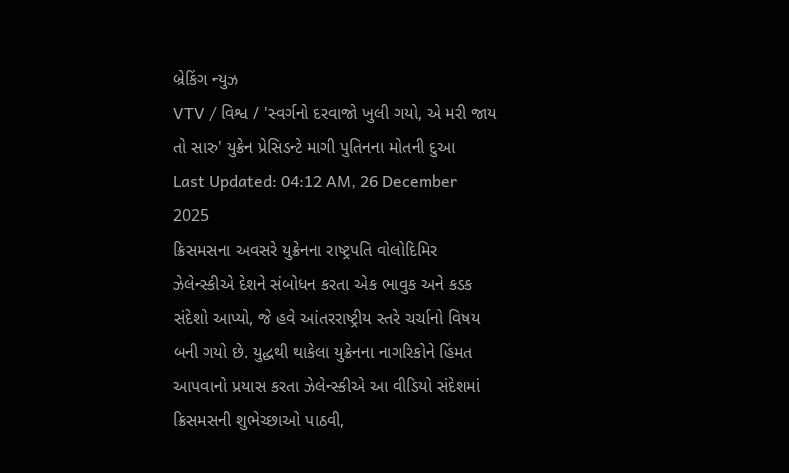બ્રેકિંગ ન્યુઝ
VTV / વિશ્વ / 'સ્વર્ગનો દરવાજો ખુલી ગયો, એ મરી જાય તો સારુ' યુક્રેન પ્રેસિડન્ટે માગી પુતિનના મોતની દુઆ
Last Updated: 04:12 AM, 26 December 2025
ક્રિસમસના અવસરે યુક્રેનના રાષ્ટ્રપતિ વોલોદિમિર ઝેલેન્સ્કીએ દેશને સંબોધન કરતા એક ભાવુક અને કડક સંદેશો આપ્યો, જે હવે આંતરરાષ્ટ્રીય સ્તરે ચર્ચાનો વિષય બની ગયો છે. યુદ્ધથી થાકેલા યુક્રેનના નાગરિકોને હિંમત આપવાનો પ્રયાસ કરતા ઝેલેન્સ્કીએ આ વીડિયો સંદેશમાં ક્રિસમસની શુભેચ્છાઓ પાઠવી,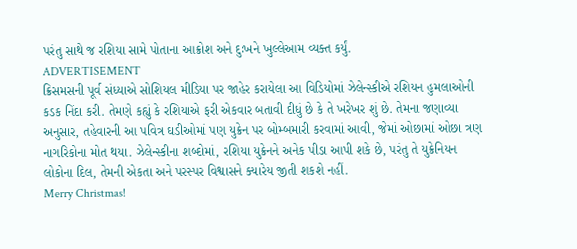પરંતુ સાથે જ રશિયા સામે પોતાના આક્રોશ અને દુઃખને ખુલ્લેઆમ વ્યક્ત કર્યું.
ADVERTISEMENT
ક્રિસમસની પૂર્વ સંધ્યાએ સોશિયલ મીડિયા પર જાહેર કરાયેલા આ વિડિયોમાં ઝેલેન્સ્કીએ રશિયન હુમલાઓની કડક નિંદા કરી. તેમણે કહ્યું કે રશિયાએ ફરી એકવાર બતાવી દીધું છે કે તે ખરેખર શું છે. તેમના જણાવ્યા અનુસાર, તહેવારની આ પવિત્ર ઘડીઓમાં પણ યુક્રેન પર બોમ્બમારી કરવામાં આવી, જેમાં ઓછામાં ઓછા ત્રણ નાગરિકોના મોત થયા. ઝેલેન્સ્કીના શબ્દોમાં, રશિયા યુક્રેનને અનેક પીડા આપી શકે છે, પરંતુ તે યુક્રેનિયન લોકોના દિલ, તેમની એકતા અને પરસ્પર વિશ્વાસને ક્યારેય જીતી શકશે નહીં.
Merry Christmas!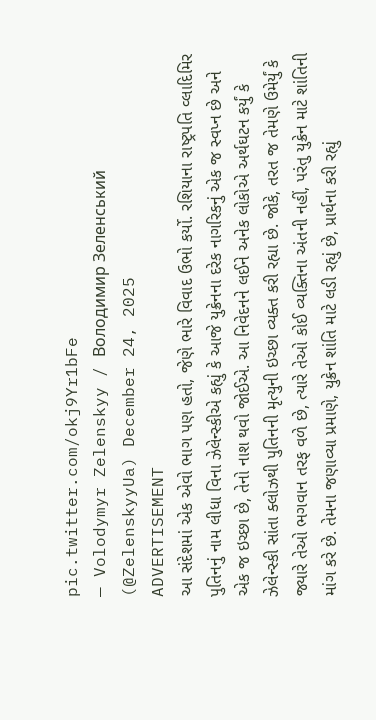pic.twitter.com/okj9Yr1bFe
— Volodymyr Zelenskyy / Володимир Зеленський (@ZelenskyyUa) December 24, 2025
ADVERTISEMENT
આ સંદેશમાં એક એવો ભાગ પણ હતો, જેણે ભારે વિવાદ ઉભો કર્યો. રશિયાના રાષ્ટ્રપતિ વ્લાદિમિર પુતિનનું નામ લીધા વિના ઝેલેન્સ્કીએ કહ્યું કે આજે યુક્રેનના દરેક નાગરિકનું એક જ સ્વપ્ન છે અને એક જ ઇચ્છા છે, તેનો નાશ થવો જોઈએ. આ નિવેદનને લઈને અનેક લોકોએ અર્થઘટન કર્યું કે ઝેલેન્સ્કી સાંતા ક્લોઝથી પુતિનની મૃત્યુની ઇચ્છા વ્યક્ત કરી રહ્યા છે. જોકે, તરત જ તેમણે ઉમેર્યું કે જ્યારે તેઓ ભગવાન તરફ વળે છે, ત્યારે તેઓ કોઈ વ્યક્તિના અંતની નહીં, પરંતુ યુક્રેન માટે શાંતિની માંગ કરે છે. તેમના જણાવ્યા પ્રમાણે, યુક્રેન શાંતિ માટે લડી રહ્યું છે, પ્રાર્થના કરી રહ્યું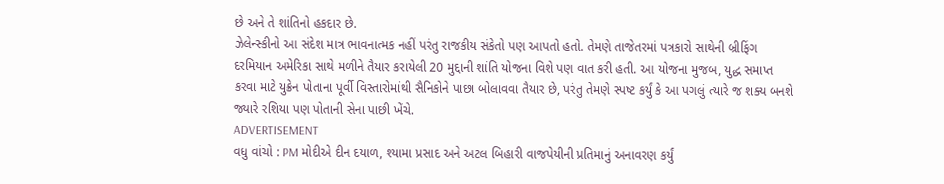છે અને તે શાંતિનો હકદાર છે.
ઝેલેન્સ્કીનો આ સંદેશ માત્ર ભાવનાત્મક નહીં પરંતુ રાજકીય સંકેતો પણ આપતો હતો. તેમણે તાજેતરમાં પત્રકારો સાથેની બ્રીફિંગ દરમિયાન અમેરિકા સાથે મળીને તૈયાર કરાયેલી 20 મુદ્દાની શાંતિ યોજના વિશે પણ વાત કરી હતી. આ યોજના મુજબ, યુદ્ધ સમાપ્ત કરવા માટે યુક્રેન પોતાના પૂર્વી વિસ્તારોમાંથી સૈનિકોને પાછા બોલાવવા તૈયાર છે, પરંતુ તેમણે સ્પષ્ટ કર્યું કે આ પગલું ત્યારે જ શક્ય બનશે જ્યારે રશિયા પણ પોતાની સેના પાછી ખેંચે.
ADVERTISEMENT
વધુ વાંચો : PM મોદીએ દીન દયાળ, શ્યામા પ્રસાદ અને અટલ બિહારી વાજપેયીની પ્રતિમાનું અનાવરણ કર્યું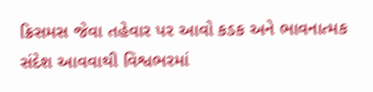ક્રિસમસ જેવા તહેવાર પર આવો કડક અને ભાવનાત્મક સંદેશ આવવાથી વિશ્વભરમાં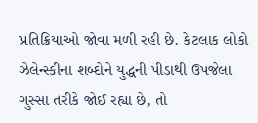પ્રતિક્રિયાઓ જોવા મળી રહી છે. કેટલાક લોકો ઝેલેન્સ્કીના શબ્દોને યુદ્ધની પીડાથી ઉપજેલા ગુસ્સા તરીકે જોઈ રહ્યા છે, તો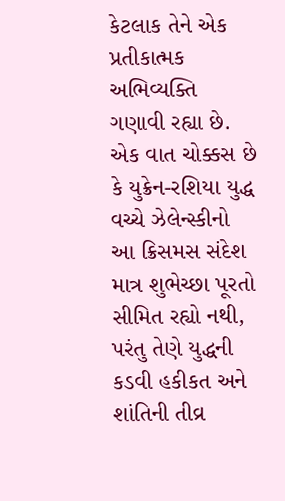કેટલાક તેને એક પ્રતીકાત્મક અભિવ્યક્તિ ગણાવી રહ્યા છે. એક વાત ચોક્કસ છે કે યુક્રેન-રશિયા યુદ્ધ વચ્ચે ઝેલેન્સ્કીનો આ ક્રિસમસ સંદેશ માત્ર શુભેચ્છા પૂરતો સીમિત રહ્યો નથી, પરંતુ તેણે યુદ્ધની કડવી હકીકત અને શાંતિની તીવ્ર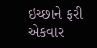ઇચ્છાને ફરી એકવાર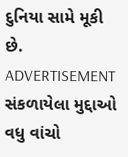દુનિયા સામે મૂકી છે.
ADVERTISEMENT
સંકળાયેલા મુદ્દાઓ
વધુ વાંચો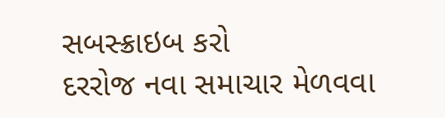સબસ્ક્રાઇબ કરો
દરરોજ નવા સમાચાર મેળવવા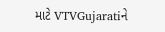માટે VTVGujaratiને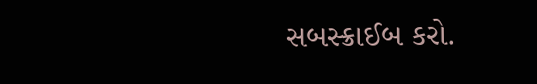સબસ્ક્રાઈબ કરો.